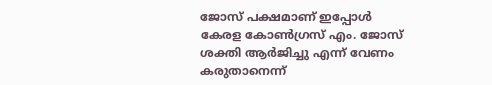ജോസ് പക്ഷമാണ് ഇപ്പോള്‍ കേരള കോണ്‍ഗ്രസ് എം. ജോസ് ശക്തി ആര്‍ജിച്ചു എന്ന് വേണം കരുതാനെന്ന്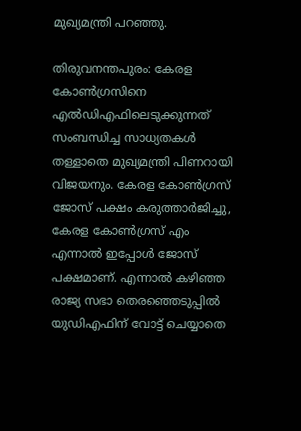മുഖ്യമന്ത്രി പറഞ്ഞു.

തിരുവനന്തപുരം: കേരള കോണ്‍ഗ്രസിനെ എല്‍ഡിഎഫിലെടുക്കുന്നത് സംബന്ധിച്ച സാധ്യതകള്‍ തള്ളാതെ മുഖ്യമന്ത്രി പിണറായി വിജയനും. കേരള കോണ്‍ഗ്രസ് ജോസ് പക്ഷം കരുത്താര്‍ജിച്ചു, കേരള കോണ്‍ഗ്രസ് എം എന്നാല്‍ ഇപ്പോള്‍ ജോസ് പക്ഷമാണ്. എന്നാല്‍ കഴിഞ്ഞ രാജ്യ സഭാ തെരഞ്ഞെടുപ്പില്‍ യുഡിഎഫിന് വോട്ട് ചെയ്യാതെ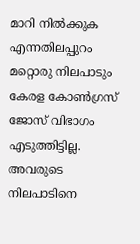മാറി നില്‍ക്കുക എന്നതിലപ്പുറം മറ്റൊരു നിലപാടും കേരള കോണ്‍ഗ്രസ് ജോസ് വിഭാഗം എടുത്തിട്ടില്ല. അവരുടെ നിലപാടിനെ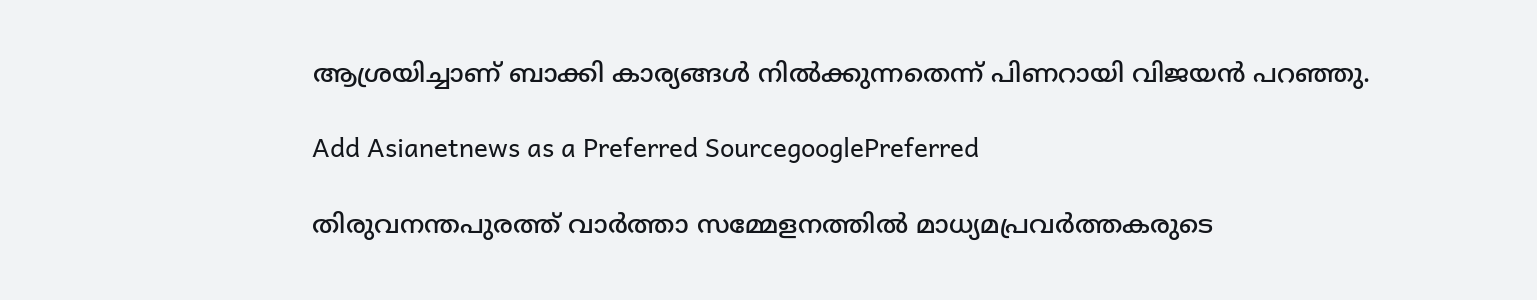ആശ്രയിച്ചാണ് ബാക്കി കാര്യങ്ങള്‍ നില്‍ക്കുന്നതെന്ന് പിണറായി വിജയന്‍ പറഞ്ഞു.

Add Asianetnews as a Preferred SourcegooglePreferred

തിരുവനന്തപുരത്ത് വാര്‍ത്താ സമ്മേളനത്തില്‍ മാധ്യമപ്രവര്‍ത്തകരുടെ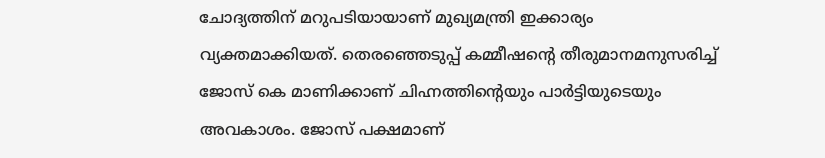ചോദ്യത്തിന് മറുപടിയായാണ് മുഖ്യമന്ത്രി ഇക്കാര്യം വ്യക്തമാക്കിയത്. തെരഞ്ഞെടുപ്പ് കമ്മീഷന്‍റെ തീരുമാനമനുസരിച്ച് ജോസ് കെ മാണിക്കാണ് ചിഹ്നത്തിന്‍റെയും പാര്‍ട്ടിയുടെയും അവകാശം. ജോസ് പക്ഷമാണ്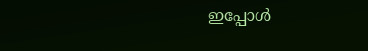ഇപ്പോള്‍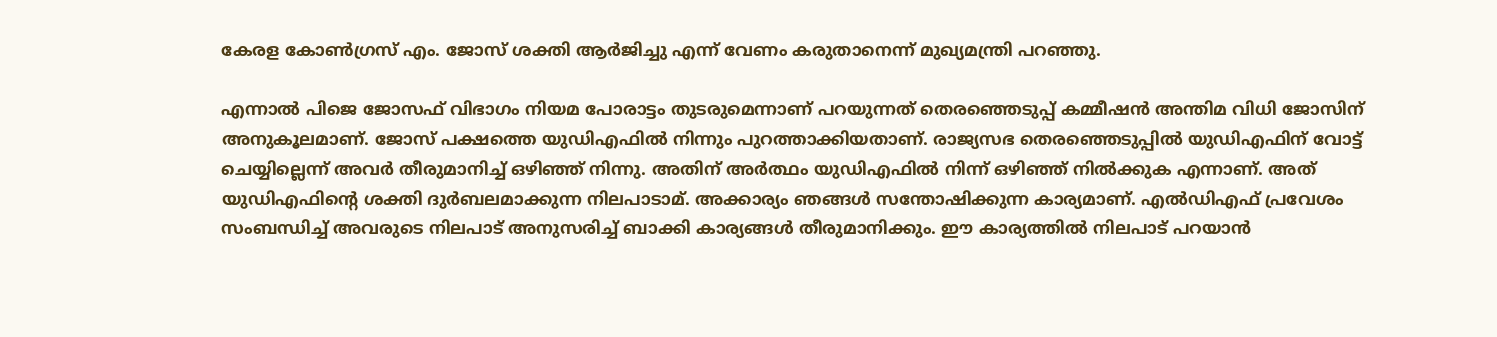കേരള കോണ്‍ഗ്രസ് എം. ജോസ് ശക്തി ആര്‍ജിച്ചു എന്ന് വേണം കരുതാനെന്ന് മുഖ്യമന്ത്രി പറഞ്ഞു.

എന്നാല്‍ പിജെ ജോസഫ് വിഭാഗം നിയമ പോരാട്ടം തുടരുമെന്നാണ് പറയുന്നത് തെരഞ്ഞെടുപ്പ് കമ്മീഷന്‍ അന്തിമ വിധി ജോസിന് അനുകൂലമാണ്. ജോസ് പക്ഷത്തെ യുഡിഎഫില്‍ നിന്നും പുറത്താക്കിയതാണ്. രാജ്യസഭ തെരഞ്ഞെടുപ്പില്‍ യുഡിഎഫിന് വോട്ട് ചെയ്യില്ലെന്ന് അവര്‍ തീരുമാനിച്ച് ഒഴിഞ്ഞ് നിന്നു. അതിന് അര്‍ത്ഥം യുഡിഎഫില്‍ നിന്ന് ഒഴിഞ്ഞ് നില്‍ക്കുക എന്നാണ്. അത് യുഡിഎഫിന്‍റെ ശക്തി ദുര്‍ബലമാക്കുന്ന നിലപാടാമ്. അക്കാര്യം ഞങ്ങള്‍ സന്തോഷിക്കുന്ന കാര്യമാണ്. എല്‍ഡിഎഫ് പ്രവേശം സംബന്ധിച്ച് അവരുടെ നിലപാട് അനുസരിച്ച് ബാക്കി കാര്യങ്ങള്‍‌ തീരുമാനിക്കും. ഈ കാര്യത്തില്‍ നിലപാട് പറയാന്‍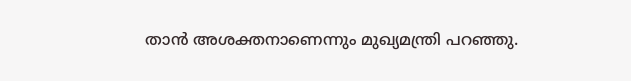താന്‍ അശക്തനാണെന്നും മുഖ്യമന്ത്രി പറഞ്ഞു.